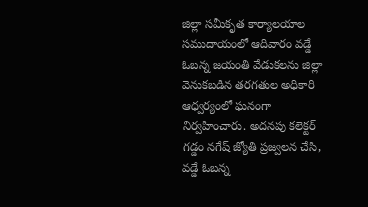జిల్లా సమీకృత కార్యాలయాల సముదాయంలో ఆదివారం వడ్డే ఓబన్న జయంతి వేడుకలను జిల్లా వెనుకబడిన తరగతుల అధికారి ఆధ్వర్యంలో ఘనంగా నిర్వహించారు. అదనపు కలెక్టర్ గడ్డం నగేష్ జ్యోతి ప్రజ్వలన చేసి, వడ్డే ఓబన్న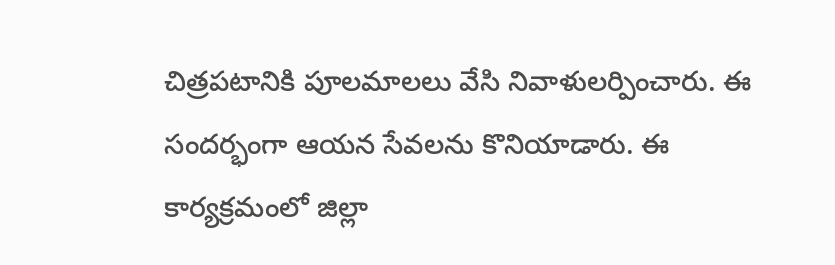చిత్రపటానికి పూలమాలలు వేసి నివాళులర్పించారు. ఈ సందర్భంగా ఆయన సేవలను కొనియాడారు. ఈ కార్యక్రమంలో జిల్లా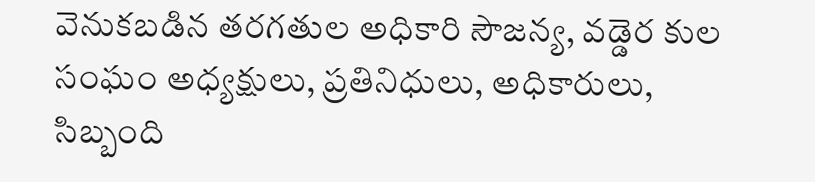వెనుకబడిన తరగతుల అధికారి సౌజన్య, వడ్డెర కుల సంఘం అధ్యక్షులు, ప్రతినిధులు, అధికారులు, సిబ్బంది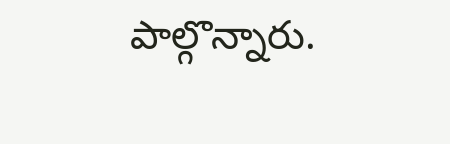పాల్గొన్నారు.